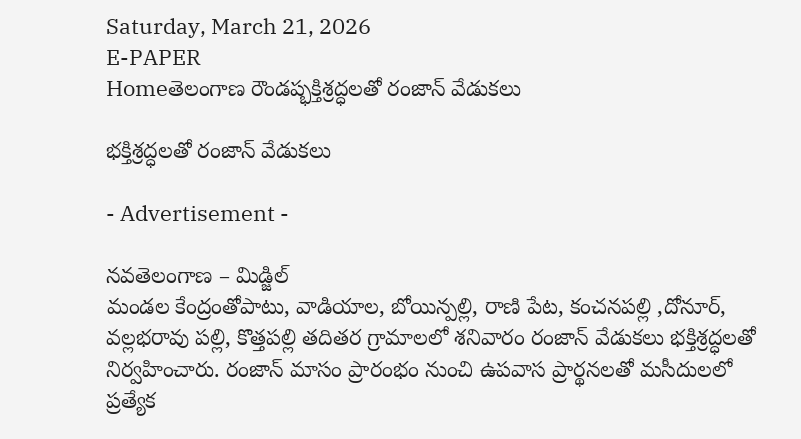Saturday, March 21, 2026
E-PAPER
Homeతెలంగాణ రౌండప్భక్తిశ్రద్ధలతో రంజాన్ వేడుకలు

భక్తిశ్రద్ధలతో రంజాన్ వేడుకలు

- Advertisement -

నవతెలంగాణ – మిడ్జిల్
మండల కేంద్రంతోపాటు, వాడియాల, బోయిన్పల్లి, రాణి పేట, కంచనపల్లి ,దోనూర్, వల్లభరావు పల్లి, కొత్తపల్లి తదితర గ్రామాలలో శనివారం రంజాన్ వేడుకలు భక్తిశ్రద్ధలతో నిర్వహించారు. రంజాన్ మాసం ప్రారంభం నుంచి ఉపవాస ప్రార్థనలతో మసీదులలో ప్రత్యేక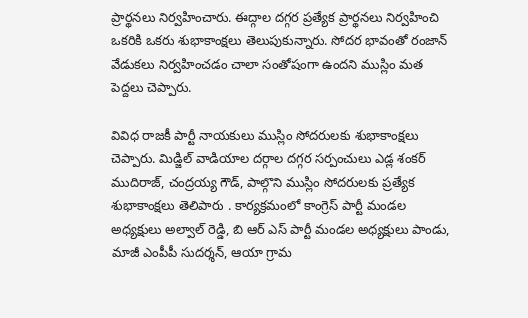ప్రార్థనలు నిర్వహించారు. ఈద్గాల దగ్గర ప్రత్యేక ప్రార్థనలు నిర్వహించి ఒకరికి ఒకరు శుభాకాంక్షలు తెలుపుకున్నారు. సోదర భావంతో రంజాన్ వేడుకలు నిర్వహించడం చాలా సంతోషంగా ఉందని ముస్లిం మత పెద్దలు చెప్పారు.

వివిధ రాజకీ పార్టీ నాయకులు ముస్లిం సోదరులకు శుభాకాంక్షలు చెప్పారు. మిడ్జిల్ వాడియాల దర్గాల దగ్గర సర్పంచులు ఎడ్ల శంకర్ ముదిరాజ్, చంద్రయ్య గౌడ్, పాల్గొని ముస్లిం సోదరులకు ప్రత్యేక శుభాకాంక్షలు తెలిపారు . కార్యక్రమంలో కాంగ్రెస్ పార్టీ మండల అధ్యక్షులు అల్వాల్ రెడ్డి, బి ఆర్ ఎస్ పార్టీ మండల అధ్యక్షులు పాండు, మాజీ ఎంపీపీ సుదర్శన్, ఆయా గ్రామ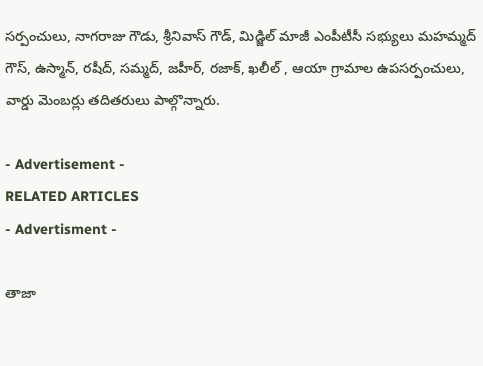సర్పంచులు, నాగరాజు గౌడు, శ్రీనివాస్ గౌడ్, మిడ్జిల్ మాజీ ఎంపీటీసీ సభ్యులు మహమ్మద్ గౌస్, ఉస్మాన్, రషీద్, సమ్మద్, జహీర్, రజాక్, ఖలీల్ , ఆయా గ్రామాల ఉపసర్పంచులు, వార్డు మెంబర్లు తదితరులు పాల్గొన్నారు.

- Advertisement -
RELATED ARTICLES
- Advertisment -

తాజా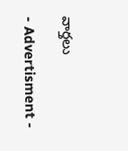వార్తలు

- Advertisment -